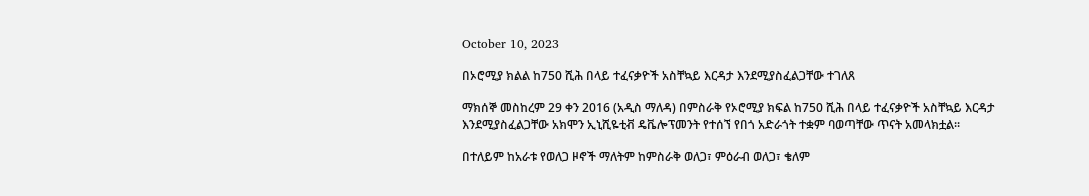October 10, 2023

በኦሮሚያ ክልል ከ750 ሺሕ በላይ ተፈናቃዮች አስቸኳይ እርዳታ እንደሚያስፈልጋቸው ተገለጸ

ማክሰኞ መስከረም 29 ቀን 2016 (አዲስ ማለዳ) በምስራቅ የኦሮሚያ ክፍል ከ750 ሺሕ በላይ ተፈናቃዮች አስቸኳይ እርዳታ እንደሚያስፈልጋቸው አክሞን ኢኒሺዬቲቭ ዴቬሎፕመንት የተሰኘ የበጎ አድራጎት ተቋም ባወጣቸው ጥናት አመላክቷል፡፡

በተለይም ከአራቱ የወለጋ ዞኖች ማለትም ከምስራቅ ወለጋ፣ ምዕራብ ወለጋ፣ ቄለም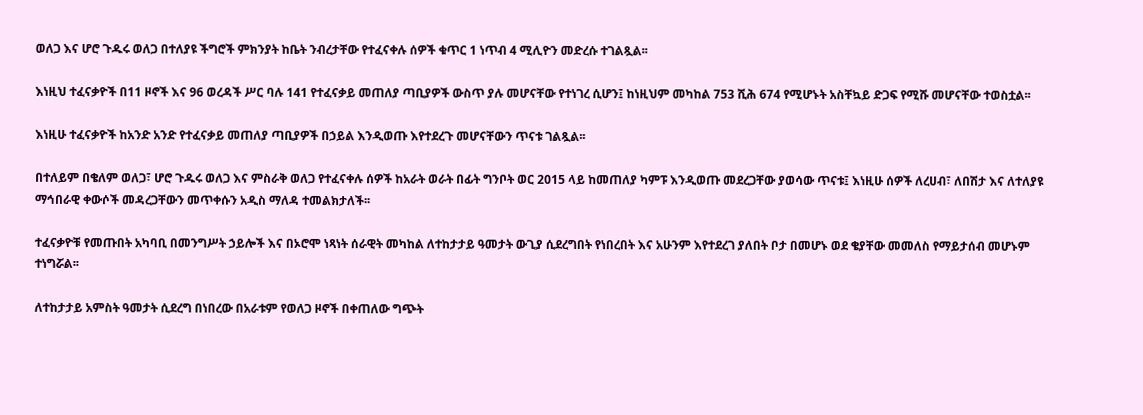ወለጋ እና ሆሮ ጉዱሩ ወለጋ በተለያዩ ችግሮች ምክንያት ከቤት ንብረታቸው የተፈናቀሉ ሰዎች ቁጥር 1 ነጥብ 4 ሚሊዮን መድረሱ ተገልጿል፡፡

እነዚህ ተፈናቃዮች በ11 ዞኖች እና 96 ወረዳች ሥር ባሉ 141 የተፈናቃይ መጠለያ ጣቢያዎች ውስጥ ያሉ መሆናቸው የተነገረ ሲሆን፤ ከነዚህም መካከል 753 ሺሕ 674 የሚሆኑት አስቸኳይ ድጋፍ የሚሹ መሆናቸው ተወስቷል፡፡

እነዚሁ ተፈናቃዮች ከአንድ አንድ የተፈናቃይ መጠለያ ጣቢያዎች በኃይል እንዲወጡ እየተደረጉ መሆናቸውን ጥናቱ ገልጿል፡፡

በተለይም በቄለም ወለጋ፣ ሆሮ ጉዱሩ ወለጋ እና ምስራቅ ወለጋ የተፈናቀሉ ሰዎች ከአራት ወራት በፊት ግንቦት ወር 2015 ላይ ከመጠለያ ካምፑ እንዲወጡ መደረጋቸው ያወሳው ጥናቱ፤ እነዚሁ ሰዎች ለረሀብ፣ ለበሽታ እና ለተለያዩ ማኅበራዊ ቀውሶች መዳረጋቸውን መጥቀሱን አዲስ ማለዳ ተመልክታለች፡፡

ተፈናቃዮቹ የመጡበት አካባቢ በመንግሥት ኃይሎች እና በኦሮሞ ነጻነት ሰራዊት መካከል ለተከታታይ ዓመታት ውጊያ ሲደረግበት የነበረበት እና አሁንም እየተደረገ ያለበት ቦታ በመሆኑ ወደ ቄያቸው መመለስ የማይታሰብ መሆኑም ተነግሯል፡፡

ለተከታታይ አምስት ዓመታት ሲደረግ በነበረው በአራቱም የወለጋ ዞኖች በቀጠለው ግጭት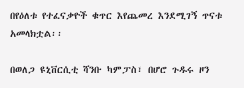በየዕለቱ የተፈናቃዮች ቁጥር እየጨመረ እንደሚገኝ ጥናቱ አመላክቷል፡፡

በወለጋ ዩኒቨርሲቲ ሻንቡ ካምፓስ፣ በሆሮ ጉዱሩ ዞን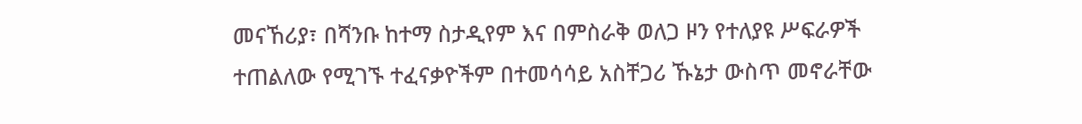መናኸሪያ፣ በሻንቡ ከተማ ስታዲየም እና በምስራቅ ወለጋ ዞን የተለያዩ ሥፍራዎች ተጠልለው የሚገኙ ተፈናቃዮችም በተመሳሳይ አስቸጋሪ ኹኔታ ውስጥ መኖራቸው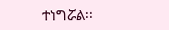ተነግሯል፡፡